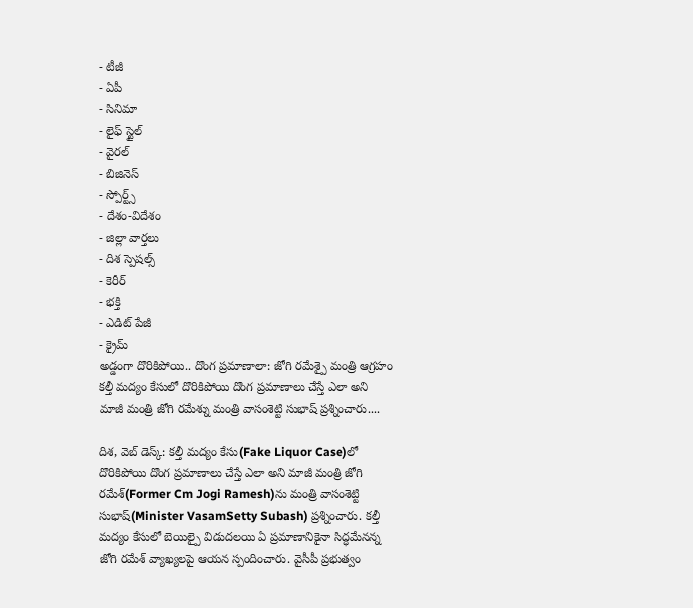- టీజీ
- ఏపీ
- సినిమా
- లైఫ్ స్టైల్
- వైరల్
- బిజినెస్
- స్పోర్ట్స్
- దేశం-విదేశం
- జిల్లా వార్తలు
- దిశ స్పెషల్స్
- కెరీర్
- భక్తి
- ఎడిట్ పేజీ
- క్రైమ్
అడ్డంగా దొరికిపోయి.. దొంగ ప్రమాణాలా: జోగి రమేశ్పై మంత్రి ఆగ్రహం
కల్తీ మద్యం కేసులో దొరికిపోయి దొంగ ప్రమాణాలు చేస్తే ఎలా అని మాజీ మంత్రి జోగి రమేశ్ను మంత్రి వాసంశెట్టి సుభాష్ ప్రశ్నించారు....

దిశ, వెబ్ డెస్క్: కల్తీ మద్యం కేసు(Fake Liquor Case)లో దొరికిపోయి దొంగ ప్రమాణాలు చేస్తే ఎలా అని మాజీ మంత్రి జోగి రమేశ్(Former Cm Jogi Ramesh)ను మంత్రి వాసంశెట్టి సుభాష్(Minister VasamSetty Subash) ప్రశ్నించారు. కల్తీ మద్యం కేసులో బెయిల్పై విడుదలయి ఏ ప్రమాణానికైనా సిద్ధమేనన్న జోగి రమేశ్ వ్యాఖ్యలపై ఆయన స్పందించారు. వైసీపీ ప్రభుత్వం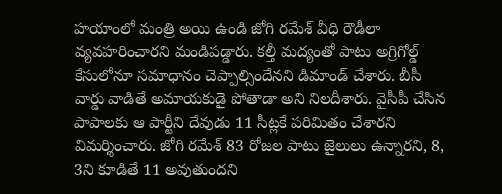హయాంలో మంత్రి అయి ఉండి జోగి రమేశ్ వీధి రౌడీలా వ్యవహరించారని మండిపడ్డారు. కల్తీ మద్యంతో పాటు అగ్రిగోల్డ్ కేసులోనూ సమాధానం చెప్పాల్సిందేనని డిమాండ్ చేశారు. బీసీ వార్డు వాడితే అమాయకుడై పోతాడా అని నిలదీశారు. వైసీపీ చేసిన పాపాలకు ఆ పార్టీని దేవుడు 11 సీట్లకే పరిమితం చేశారని విమర్శించారు. జోగి రమేశ్ 83 రోజల పాటు జైలులు ఉన్నారని, 8, 3ని కూడితే 11 అవుతుందని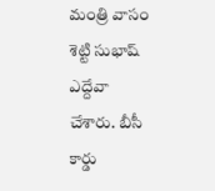మంత్రి వాసం శెట్టి సుభాష్ ఎద్దేవా చేశారు. బీసీ కార్డు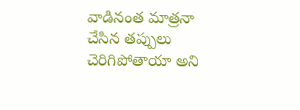వాడినంత మాత్రనా చేసిన తప్పులు చెరిగిపోతాయా అని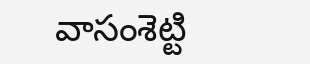వాసంశెట్టి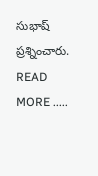సుభాష్ ప్రశ్నించారు.
READ MORE .....